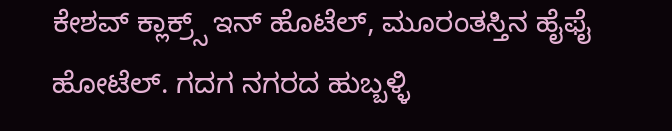ಕೇಶವ್ ಕ್ಲಾಕ್ರ್ಸ್ ಇನ್ ಹೊಟೆಲ್, ಮೂರಂತಸ್ತಿನ ಹೈಫೈ ಹೋಟೆಲ್. ಗದಗ ನಗರದ ಹುಬ್ಬಳ್ಳಿ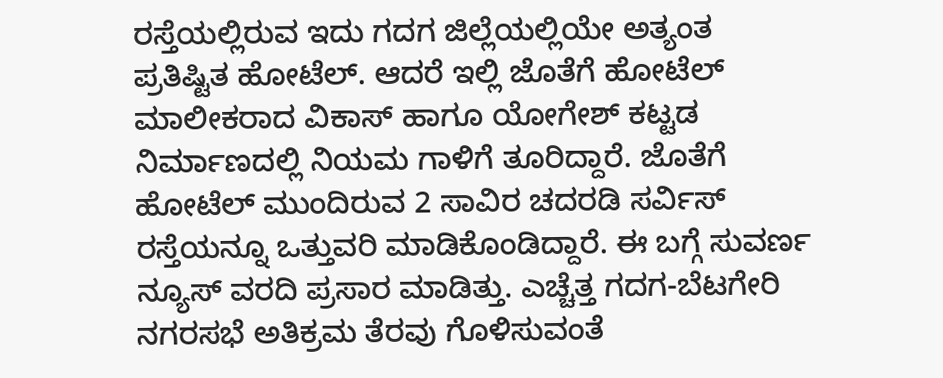ರಸ್ತೆಯಲ್ಲಿರುವ ಇದು ಗದಗ ಜಿಲ್ಲೆಯಲ್ಲಿಯೇ ಅತ್ಯಂತ ಪ್ರತಿಷ್ಟಿತ ಹೋಟೆಲ್. ಆದರೆ ಇಲ್ಲಿ ಜೊತೆಗೆ ಹೋಟೆಲ್ ಮಾಲೀಕರಾದ ವಿಕಾಸ್ ಹಾಗೂ ಯೋಗೇಶ್ ಕಟ್ಟಡ ನಿರ್ಮಾಣದಲ್ಲಿ ನಿಯಮ ಗಾಳಿಗೆ ತೂರಿದ್ದಾರೆ. ಜೊತೆಗೆ ಹೋಟೆಲ್ ಮುಂದಿರುವ 2 ಸಾವಿರ ಚದರಡಿ ಸರ್ವಿಸ್ ರಸ್ತೆಯನ್ನೂ ಒತ್ತುವರಿ ಮಾಡಿಕೊಂಡಿದ್ದಾರೆ. ಈ ಬಗ್ಗೆ ಸುವರ್ಣ ನ್ಯೂಸ್ ವರದಿ ಪ್ರಸಾರ ಮಾಡಿತ್ತು. ಎಚ್ಚೆತ್ತ ಗದಗ-ಬೆಟಗೇರಿ ನಗರಸಭೆ ಅತಿಕ್ರಮ ತೆರವು ಗೊಳಿಸುವಂತೆ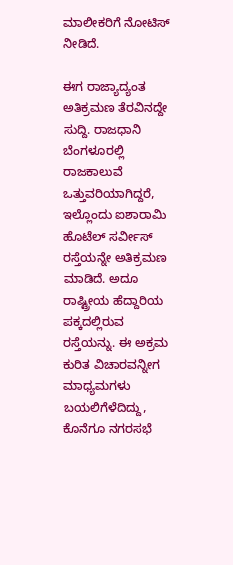ಮಾಲೀಕರಿಗೆ ನೋಟಿಸ್ ನೀಡಿದೆ.

ಈಗ ರಾಜ್ಯಾದ್ಯಂತ ಅತಿಕ್ರಮಣ ತೆರವಿನದ್ದೇ ಸುದ್ದಿ. ರಾಜಧಾನಿ ಬೆಂಗಳೂರಲ್ಲಿ ರಾಜಕಾಲುವೆ ಒತ್ತುವರಿಯಾಗಿದ್ದರೆ, ಇಲ್ಲೊಂದು ಐಶಾರಾಮಿ ಹೊಟೆಲ್ ಸರ್ವೀಸ್ ರಸ್ತೆಯನ್ನೇ ಅತಿಕ್ರಮಣ ಮಾಡಿದೆ. ಅದೂ ರಾಷ್ಟ್ರೀಯ ಹೆದ್ದಾರಿಯ ಪಕ್ಕದಲ್ಲಿರುವ ರಸ್ತೆಯನ್ನು. ಈ ಅಕ್ರಮ ಕುರಿತ ವಿಚಾರವನ್ನೀಗ ಮಾಧ್ಯಮಗಳು ಬಯಲಿಗೆಳೆದಿದ್ದು, ಕೊನೆಗೂ ನಗರಸಭೆ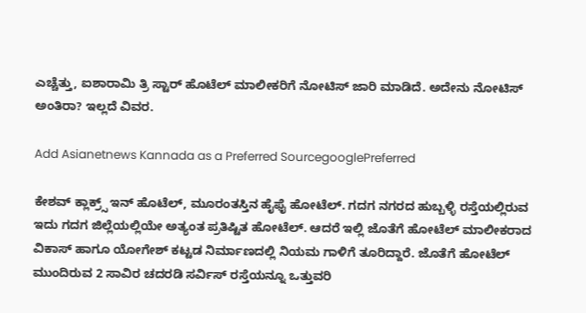ಎಚ್ಚೆತ್ತು, ಐಶಾರಾಮಿ ತ್ರಿ ಸ್ಟಾರ್ ಹೊಟೆಲ್ ಮಾಲೀಕರಿಗೆ ನೋಟಿಸ್ ಜಾರಿ ಮಾಡಿದೆ. ಅದೇನು ನೋಟಿಸ್ ಅಂತಿರಾ? ಇಲ್ಲದೆ ವಿವರ.

Add Asianetnews Kannada as a Preferred SourcegooglePreferred

ಕೇಶವ್ ಕ್ಲಾಕ್ರ್ಸ್ ಇನ್ ಹೊಟೆಲ್, ಮೂರಂತಸ್ತಿನ ಹೈಫೈ ಹೋಟೆಲ್. ಗದಗ ನಗರದ ಹುಬ್ಬಳ್ಳಿ ರಸ್ತೆಯಲ್ಲಿರುವ ಇದು ಗದಗ ಜಿಲ್ಲೆಯಲ್ಲಿಯೇ ಅತ್ಯಂತ ಪ್ರತಿಷ್ಟಿತ ಹೋಟೆಲ್. ಆದರೆ ಇಲ್ಲಿ ಜೊತೆಗೆ ಹೋಟೆಲ್ ಮಾಲೀಕರಾದ ವಿಕಾಸ್ ಹಾಗೂ ಯೋಗೇಶ್ ಕಟ್ಟಡ ನಿರ್ಮಾಣದಲ್ಲಿ ನಿಯಮ ಗಾಳಿಗೆ ತೂರಿದ್ದಾರೆ. ಜೊತೆಗೆ ಹೋಟೆಲ್ ಮುಂದಿರುವ 2 ಸಾವಿರ ಚದರಡಿ ಸರ್ವಿಸ್ ರಸ್ತೆಯನ್ನೂ ಒತ್ತುವರಿ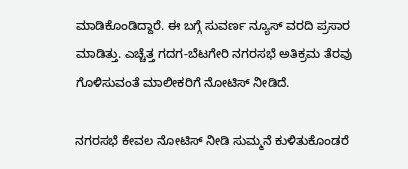ಮಾಡಿಕೊಂಡಿದ್ದಾರೆ. ಈ ಬಗ್ಗೆ ಸುವರ್ಣ ನ್ಯೂಸ್ ವರದಿ ಪ್ರಸಾರ ಮಾಡಿತ್ತು. ಎಚ್ಚೆತ್ತ ಗದಗ-ಬೆಟಗೇರಿ ನಗರಸಭೆ ಅತಿಕ್ರಮ ತೆರವು ಗೊಳಿಸುವಂತೆ ಮಾಲೀಕರಿಗೆ ನೋಟಿಸ್ ನೀಡಿದೆ.

ನಗರಸಭೆ ಕೇವಲ ನೋಟಿಸ್ ನೀಡಿ ಸುಮ್ಮನೆ ಕುಳಿತುಕೊಂಡರೆ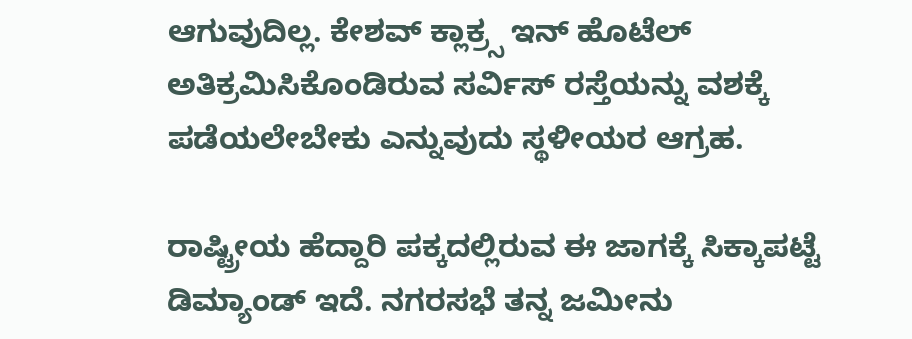ಆಗುವುದಿಲ್ಲ. ಕೇಶವ್ ಕ್ಲಾಕ್ರ್ಸ ಇನ್ ಹೊಟೆಲ್ ಅತಿಕ್ರಮಿಸಿಕೊಂಡಿರುವ ಸರ್ವಿಸ್ ರಸ್ತೆಯನ್ನು ವಶಕ್ಕೆ ಪಡೆಯಲೇಬೇಕು ಎನ್ನುವುದು ಸ್ಥಳೀಯರ ಆಗ್ರಹ.

ರಾಷ್ಟ್ರೀಯ ಹೆದ್ದಾರಿ ಪಕ್ಕದಲ್ಲಿರುವ ಈ ಜಾಗಕ್ಕೆ ಸಿಕ್ಕಾಪಟ್ಟೆ ಡಿಮ್ಯಾಂಡ್ ಇದೆ. ನಗರಸಭೆ ತನ್ನ ಜಮೀನು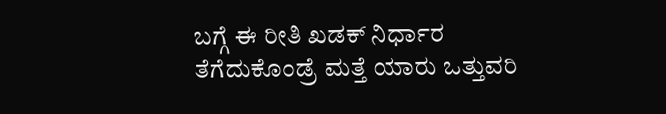ಬಗ್ಗೆ ಈ ರೀತಿ ಖಡಕ್ ನಿರ್ಧಾರ ತೆಗೆದುಕೊಂಡ್ರೆ ಮತ್ತೆ ಯಾರು ಒತ್ತುವರಿ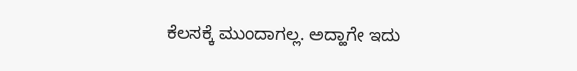ಕೆಲಸಕ್ಕೆ ಮುಂದಾಗಲ್ಲ. ಅದ್ಹಾಗೇ ಇದು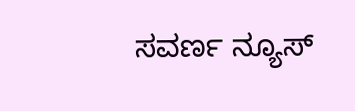ಸವರ್ಣ ನ್ಯೂಸ್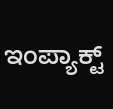ಇಂಪ್ಯಾಕ್ಟ್